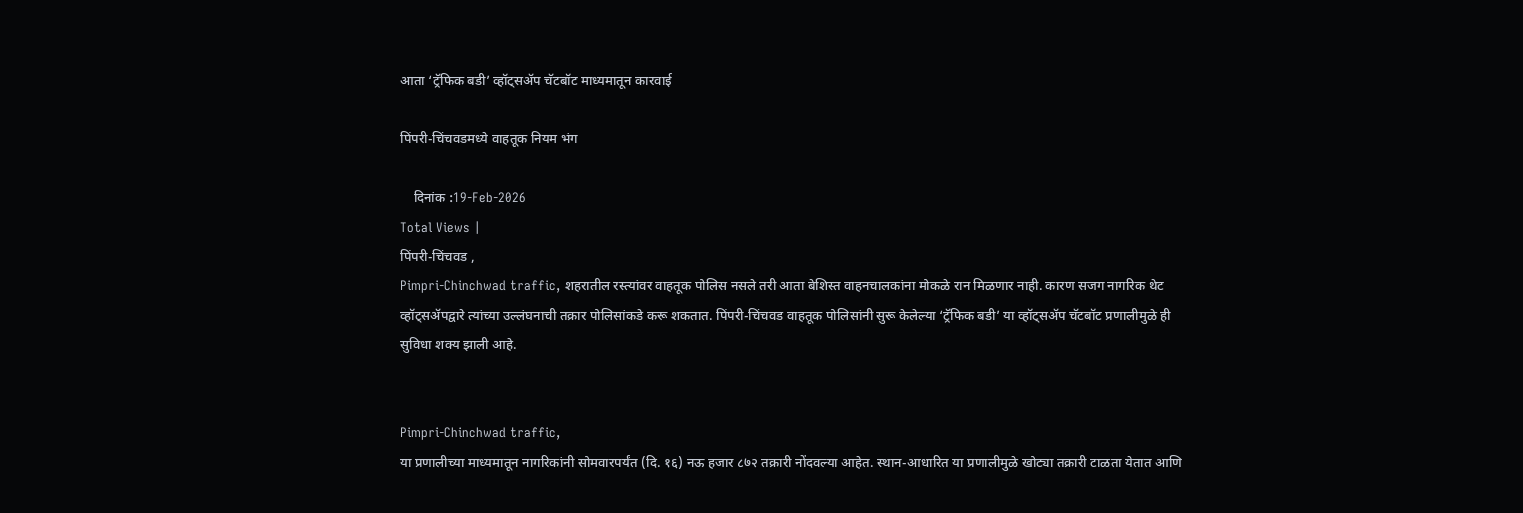आता ‘ट्रॅफिक बडी’ व्हॉट्सॲप चॅटबॉट माध्यमातून कारवाई

पिंपरी-चिंचवडमध्ये वाहतूक नियम भंग

    दिनांक :19-Feb-2026
Total Views |
पिंपरी-चिंचवड ,
Pimpri-Chinchwad traffic, शहरातील रस्त्यांवर वाहतूक पोलिस नसले तरी आता बेशिस्त वाहनचालकांना मोकळे रान मिळणार नाही. कारण सजग नागरिक थेट व्हॉट्सॲपद्वारे त्यांच्या उल्लंघनाची तक्रार पोलिसांकडे करू शकतात. पिंपरी-चिंचवड वाहतूक पोलिसांनी सुरू केलेल्या ‘ट्रॅफिक बडी’ या व्हॉट्सॲप चॅटबॉट प्रणालीमुळे ही सुविधा शक्य झाली आहे.


Pimpri-Chinchwad traffic,
या प्रणालीच्या माध्यमातून नागरिकांनी सोमवारपर्यंत (दि. १६) नऊ हजार ८७२ तक्रारी नोंदवल्या आहेत. स्थान-आधारित या प्रणालीमुळे खोट्या तक्रारी टाळता येतात आणि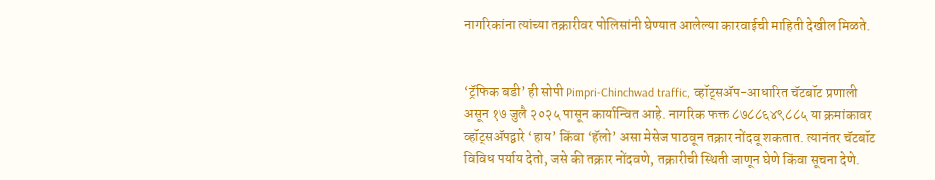नागरिकांना त्यांच्या तक्रारीवर पोलिसांनी घेण्यात आलेल्या कारवाईची माहिती देखील मिळते.


‘ट्रॅफिक बडी’ ही सोपी Pimpri-Chinchwad traffic, व्हॉट्सॲप-आधारित चॅटबॉट प्रणाली असून १७ जुलै २०२५ पासून कार्यान्वित आहे. नागरिक फक्त ८७८८६४९८८५ या क्रमांकावर व्हॉट्सॲपद्वारे ‘हाय’ किंवा ‘हॅलो’ असा मेसेज पाठवून तक्रार नोंदवू शकतात. त्यानंतर चॅटबॉट विविध पर्याय देतो, जसे की तक्रार नोंदवणे, तक्रारीची स्थिती जाणून घेणे किंवा सूचना देणे.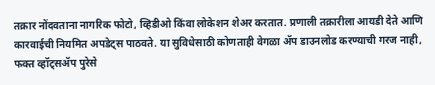तक्रार नोंदवताना नागरिक फोटो, व्हिडीओ किंवा लोकेशन शेअर करतात. प्रणाली तक्रारीला आयडी देते आणि कारवाईची नियमित अपडेट्स पाठवते. या सुविधेसाठी कोणताही वेगळा ॲप डाउनलोड करण्याची गरज नाही, फक्त व्हॉट्सॲप पुरेसे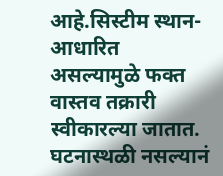आहे.सिस्टीम स्थान-आधारित असल्यामुळे फक्त वास्तव तक्रारी स्वीकारल्या जातात. घटनास्थळी नसल्यानं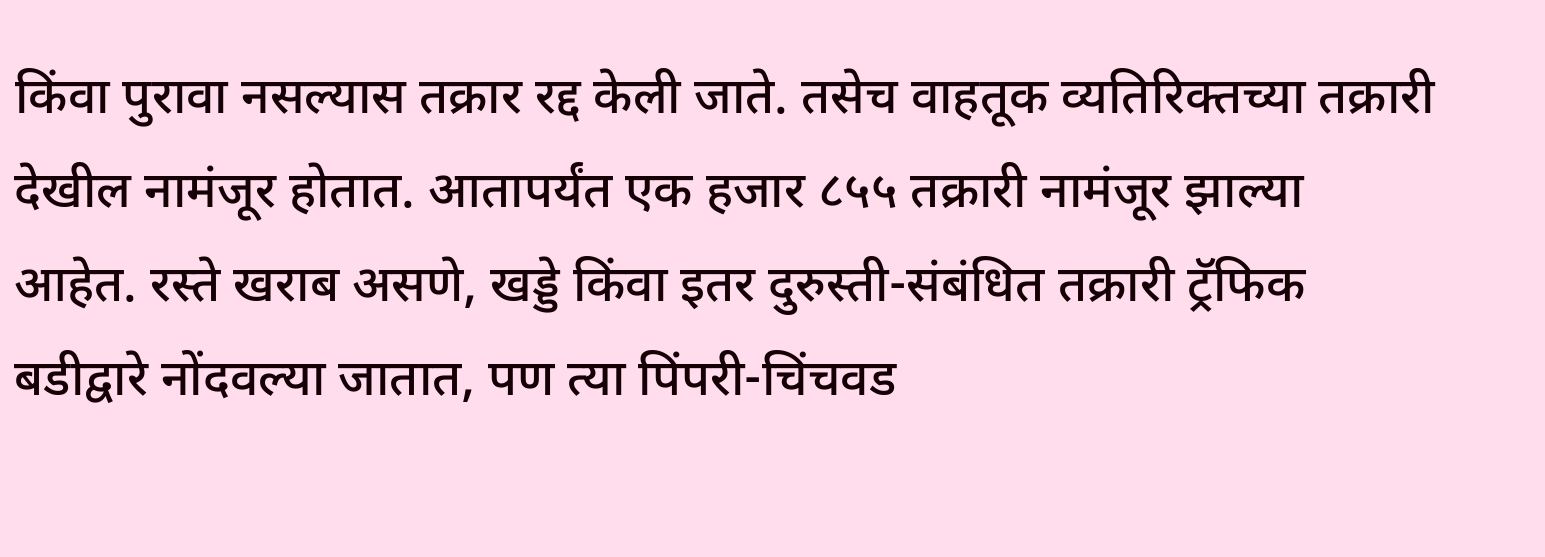किंवा पुरावा नसल्यास तक्रार रद्द केली जाते. तसेच वाहतूक व्यतिरिक्तच्या तक्रारी देखील नामंजूर होतात. आतापर्यंत एक हजार ८५५ तक्रारी नामंजूर झाल्या आहेत. रस्ते खराब असणे, खड्डे किंवा इतर दुरुस्ती-संबंधित तक्रारी ट्रॅफिक बडीद्वारे नोंदवल्या जातात, पण त्या पिंपरी-चिंचवड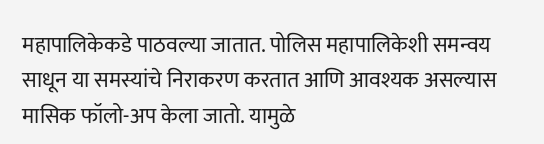महापालिकेकडे पाठवल्या जातात. पोलिस महापालिकेशी समन्वय साधून या समस्यांचे निराकरण करतात आणि आवश्यक असल्यास मासिक फॉलो-अप केला जातो. यामुळे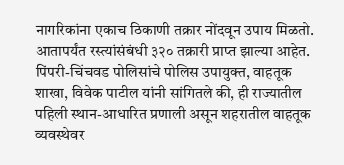नागरिकांना एकाच ठिकाणी तक्रार नोंदवून उपाय मिळतो. आतापर्यंत रस्त्यांसंबंधी ३२० तक्रारी प्राप्त झाल्या आहेत.
पिंपरी-चिंचवड पोलिसांचे पोलिस उपायुक्त, वाहतूक शाखा, विवेक पाटील यांनी सांगितले की, ही राज्यातील पहिली स्थान-आधारित प्रणाली असून शहरातील वाहतूक व्यवस्थेवर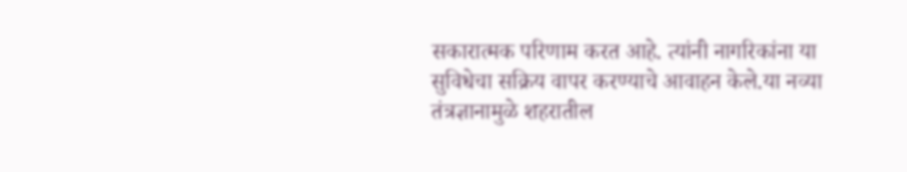सकारात्मक परिणाम करत आहे. त्यांनी नागरिकांना या सुविधेचा सक्रिय वापर करण्याचे आवाहन केले.या नव्या तंत्रज्ञानामुळे शहरातील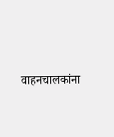वाहनचालकांना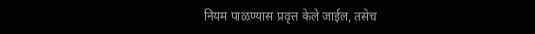नियम पाळण्यास प्रवृत्त केले जाईल, तसेच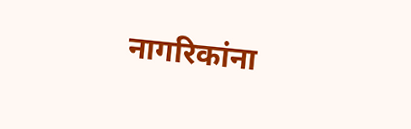नागरिकांना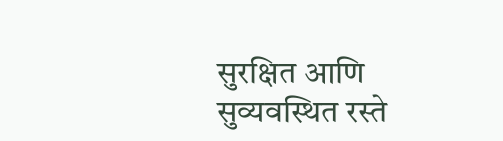सुरक्षित आणि सुव्यवस्थित रस्ते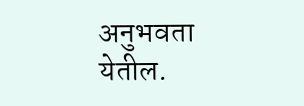अनुभवता येतील.